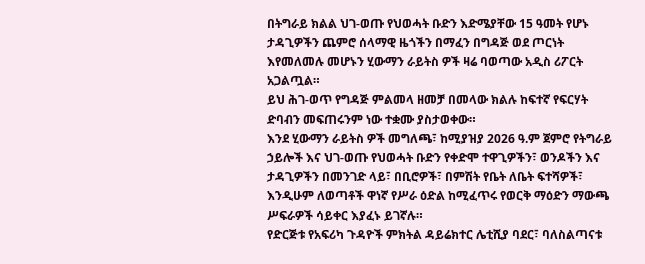በትግራይ ክልል ህገ-ወጡ የህወሓት ቡድን እድሜያቸው 15 ዓመት የሆኑ ታዳጊዎችን ጨምሮ ሰላማዊ ዜጎችን በማፈን በግዳጅ ወደ ጦርነት እየመለመሉ መሆኑን ሂውማን ራይትስ ዎች ዛሬ ባወጣው አዲስ ሪፖርት አጋልጧል።
ይህ ሕገ-ወጥ የግዳጅ ምልመላ ዘመቻ በመላው ክልሉ ከፍተኛ የፍርሃት ድባብን መፍጠሩንም ነው ተቋሙ ያስታወቀው።
እንደ ሂውማን ራይትስ ዎች መግለጫ፣ ከሚያዝያ 2026 ዓ.ም ጀምሮ የትግራይ ኃይሎች እና ህገ-ወጡ የህወሓት ቡድን የቀድሞ ተዋጊዎችን፣ ወንዶችን እና ታዳጊዎችን በመንገድ ላይ፣ በቢሮዎች፣ በምሽት የቤት ለቤት ፍተሻዎች፣ እንዲሁም ለወጣቶች ዋነኛ የሥራ ዕድል ከሚፈጥሩ የወርቅ ማዕድን ማውጫ ሥፍራዎች ሳይቀር እያፈኑ ይገኛሉ።
የድርጅቱ የአፍሪካ ጉዳዮች ምክትል ዳይሬክተር ሌቲሺያ ባደር፣ ባለስልጣናቱ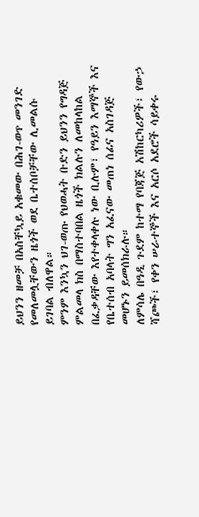ይህንን ዘመቻ በአስቸኳይ አቁመው በሕገ-ወጥ መንገድ የመለመሏቸውን ዜጎች ወደ ቤተሰቦቻቸው ሊመልሱ ይገባል ብለዋል።
ምንም እንኳን ህገ-ወጡ የህወሓት ቡድን ይህንን የግዳጅ ምልመላ ክስ በማስተባበል ዜጎች ክልሉን ለመከላከል በፈቃዳቸው እየተቀላቀሉ ነው ቢሉም፣ የዓይን እማኞች እና የቤተሰብ አባላት ግን አፈናው መጠነ ሰፊና አስገዳጅ መሆኑን ይመሰክራሉ።
ለምሳሌ በዓዲ ጉደም ከተማ የባጃጅ አሽከርካሪዎች፣ የውኃ ሻጮች፣ የቀን ሠራተኞች እና አርሶ አደሮች ሳይቀሩ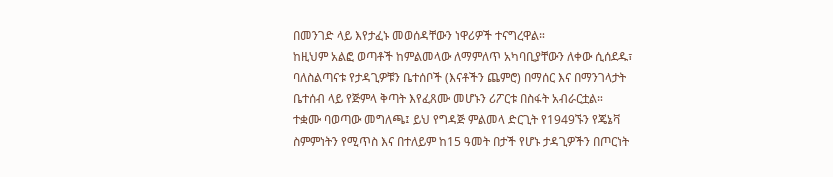በመንገድ ላይ እየታፈኑ መወሰዳቸውን ነዋሪዎች ተናግረዋል።
ከዚህም አልፎ ወጣቶች ከምልመላው ለማምለጥ አካባቢያቸውን ለቀው ሲሰደዱ፣ ባለስልጣናቱ የታዳጊዎቹን ቤተሰቦች (እናቶችን ጨምሮ) በማሰር እና በማንገላታት ቤተሰብ ላይ የጅምላ ቅጣት እየፈጸሙ መሆኑን ሪፖርቱ በስፋት አብራርቷል።
ተቋሙ ባወጣው መግለጫ፤ ይህ የግዳጅ ምልመላ ድርጊት የ1949ኙን የጄኔቫ ስምምነትን የሚጥስ እና በተለይም ከ15 ዓመት በታች የሆኑ ታዳጊዎችን በጦርነት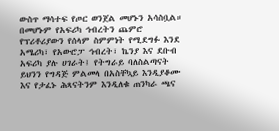ውስጥ ማሳተፍ የጦር ወንጀል መሆኑን አሳስቧል።
በመሆኑም የአፍሪካ ኅብረትን ጨምሮ የፕሪቶሪያውን የሰላም ስምምነት የሚደግፉ እንደ አሜሪካ፣ የአውሮፓ ኅብረት፣ ኬንያ እና ደቡብ አፍሪካ ያሉ ሀገራት፤ የትግራይ ባለስልጣናት ይህንን የግዳጅ ምልመላ በአስቸኳይ እንዲያቆሙ እና የታፈኑ ሕጻናትንም እንዲለቁ ጠንካራ ጫና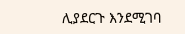ሊያደርጉ እንደሚገባ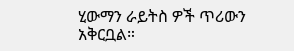ሂውማን ራይትስ ዎች ጥሪውን አቅርቧል።